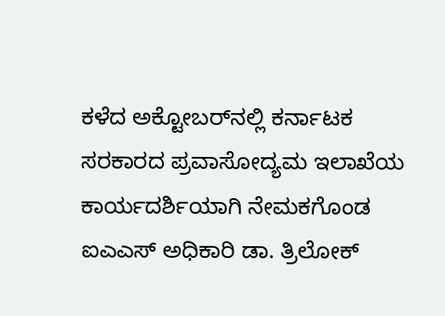ಕಳೆದ ಅಕ್ಟೋಬರ್‌ನಲ್ಲಿ ಕರ್ನಾಟಕ ಸರಕಾರದ ಪ್ರವಾಸೋದ್ಯಮ ಇಲಾಖೆಯ ಕಾರ್ಯದರ್ಶಿಯಾಗಿ ನೇಮಕಗೊಂಡ ಐಎಎಸ್ ಅಧಿಕಾರಿ ಡಾ. ತ್ರಿಲೋಕ್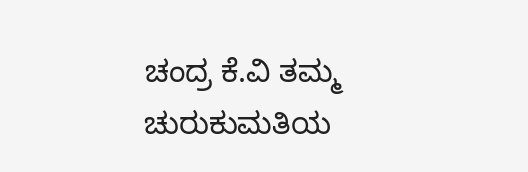ಚಂದ್ರ ಕೆ.ವಿ ತಮ್ಮ ಚುರುಕುಮತಿಯ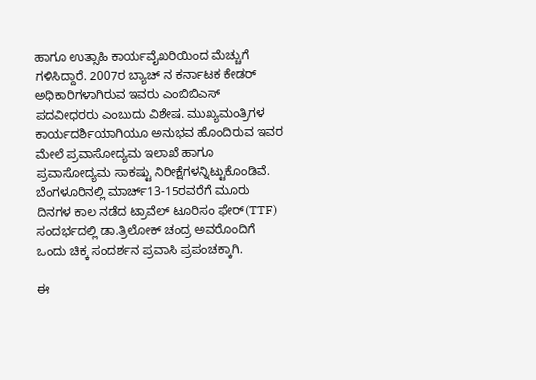ಹಾಗೂ ಉತ್ಸಾಹಿ ಕಾರ್ಯವೈಖರಿಯಿಂದ ಮೆಚ್ಚುಗೆ ಗಳಿಸಿದ್ದಾರೆ. 2007ರ ಬ್ಯಾಚ್ ನ ಕರ್ನಾಟಕ ಕೇಡರ್ ಅಧಿಕಾರಿಗಳಾಗಿರುವ ಇವರು ಎಂಬಿಬಿಎಸ್ ಪದವೀಧರರು ಎಂಬುದು ವಿಶೇಷ. ಮುಖ್ಯಮಂತ್ರಿಗಳ ಕಾರ್ಯದರ್ಶಿಯಾಗಿಯೂ ಅನುಭವ ಹೊಂದಿರುವ ಇವರ ಮೇಲೆ ಪ್ರವಾಸೋದ್ಯಮ ಇಲಾಖೆ ಹಾಗೂ ಪ್ರವಾಸೋದ್ಯಮ ಸಾಕಷ್ಟು ನಿರೀಕ್ಷೆಗಳನ್ನಿಟ್ಟುಕೊಂಡಿವೆ. ಬೆಂಗಳೂರಿನಲ್ಲಿ ಮಾರ್ಚ್13-15ರವರೆಗೆ ಮೂರು ದಿನಗಳ ಕಾಲ ನಡೆದ ಟ್ರಾವೆಲ್ ಟೂರಿಸಂ ಫೇರ್(TTF) ಸಂದರ್ಭದಲ್ಲಿ ಡಾ.ತ್ರಿಲೋಕ್ ಚಂದ್ರ ಅವರೊಂದಿಗೆ ಒಂದು ಚಿಕ್ಕ ಸಂದರ್ಶನ ಪ್ರವಾಸಿ ಪ್ರಪಂಚಕ್ಕಾಗಿ.

ಈ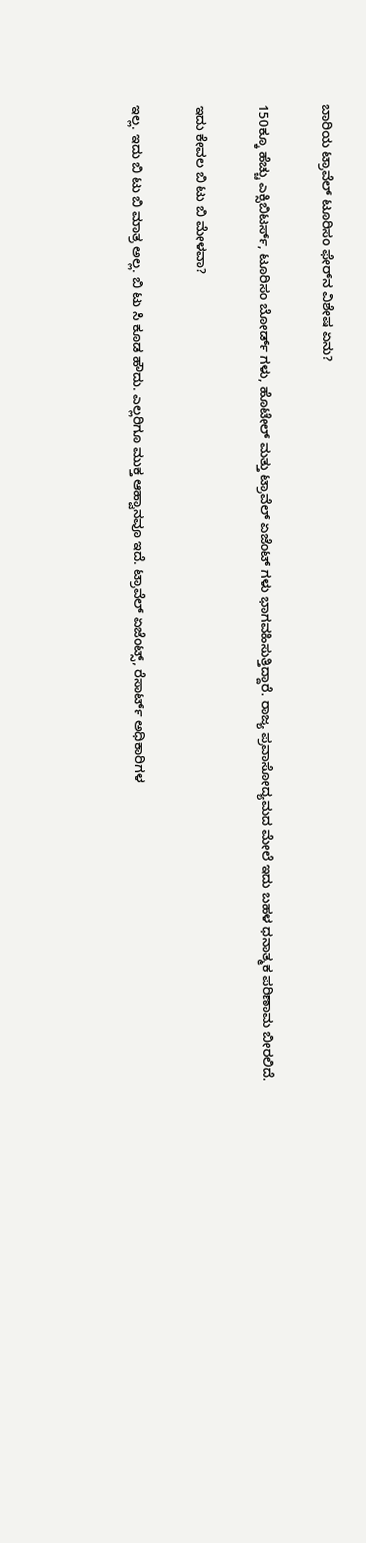ಬಾರಿಯ ಟ್ರಾವೆಲ್ ಟೂರಿಸಂ ಫೇರ್‌ನ ವಿಶೇಷ ಏನು?

150ಕ್ಕೂ ಹೆಚ್ಚು ಎಕ್ಸಿಬಿಟರ್ಸ್, ಟೂರಿಸಂ ಬೋರ್ಡ್ ಗಳು, ಹೊಟೇಲ್ ಮತ್ತು ಟ್ರಾವೆಲ್ ಏಜೆಂಟ್ ಗಳು ಭಾಗವಹಿಸುತ್ತಿದ್ದಾರೆ. ರಾಜ್ಯ ಪ್ರವಾಸೋದ್ಯಮದ ಮೇಲೆ ಇದು ಬಹಳ ಧನಾತ್ಮಕ ಪರಿಣಾಮ ಬೀರಲಿದೆ.

ಇದು ಕೇವಲ ಬಿ ಟು ಬಿ ಮೇಳವಾ?

ಇಲ್ಲ. ಇದು ಬಿ ಟು ಬಿ ಮಾತ್ರ ಅಲ್ಲ. ಬಿ ಟು ಸಿ ಕೂಡ ಹೌದು. ಎಲ್ಲರಿಗೂ ಮುಕ್ತ ಆಹ್ವಾನವೂ ಇದೆ. ಟ್ರಾವೆಲ್ ಏಜೆಂಟ್ಸ್, ರೆಸಾರ್ಟ್ ಅಧಿಕಾರಿಗಳ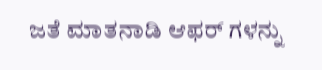ಜತೆ ಮಾತನಾಡಿ ಆಫರ್ ಗಳನ್ನು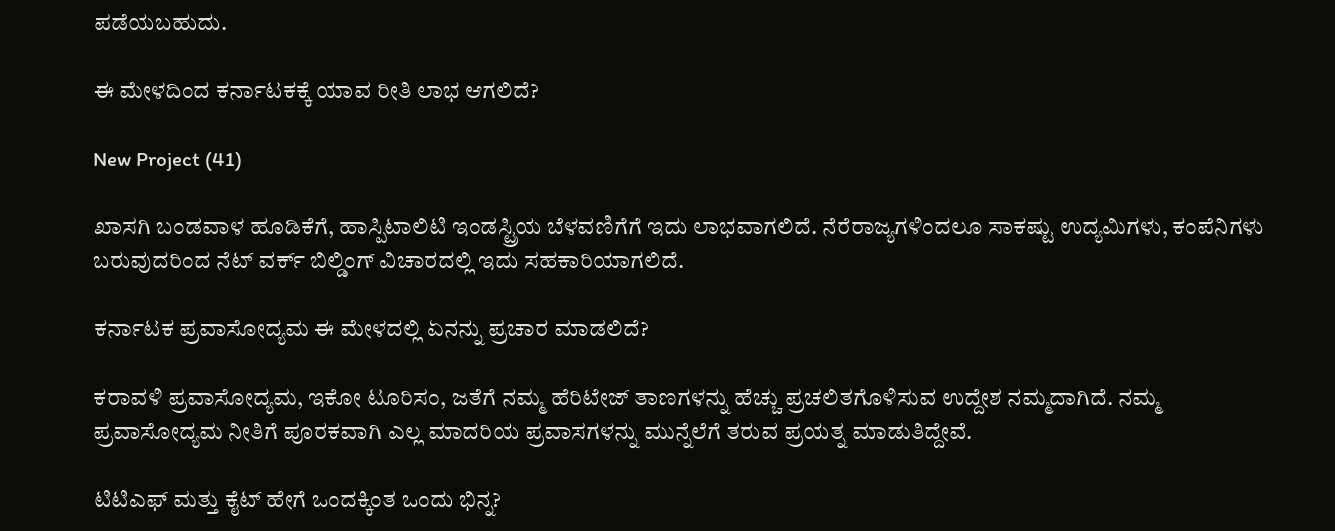ಪಡೆಯಬಹುದು.

ಈ ಮೇಳದಿಂದ ಕರ್ನಾಟಕಕ್ಕೆ ಯಾವ ರೀತಿ ಲಾಭ ಆಗಲಿದೆ?

New Project (41)

ಖಾಸಗಿ ಬಂಡವಾಳ ಹೂಡಿಕೆಗೆ, ಹಾಸ್ಪಿಟಾಲಿಟಿ ಇಂಡಸ್ಟ್ರಿಯ ಬೆಳವಣಿಗೆಗೆ ಇದು ಲಾಭವಾಗಲಿದೆ. ನೆರೆರಾಜ್ಯಗಳಿಂದಲೂ ಸಾಕಷ್ಟು ಉದ್ಯಮಿಗಳು, ಕಂಪೆನಿಗಳು ಬರುವುದರಿಂದ ನೆಟ್ ವರ್ಕ್ ಬಿಲ್ಡಿಂಗ್ ವಿಚಾರದಲ್ಲಿ ಇದು ಸಹಕಾರಿಯಾಗಲಿದೆ.

ಕರ್ನಾಟಕ ಪ್ರವಾಸೋದ್ಯಮ ಈ ಮೇಳದಲ್ಲಿ ಏನನ್ನು ಪ್ರಚಾರ ಮಾಡಲಿದೆ?

ಕರಾವಳಿ ಪ್ರವಾಸೋದ್ಯಮ, ಇಕೋ ಟೂರಿಸಂ, ಜತೆಗೆ ನಮ್ಮ ಹೆರಿಟೇಜ್ ತಾಣಗಳನ್ನು ಹೆಚ್ಚು ಪ್ರಚಲಿತಗೊಳಿಸುವ ಉದ್ದೇಶ ನಮ್ಮದಾಗಿದೆ. ನಮ್ಮ ಪ್ರವಾಸೋದ್ಯಮ ನೀತಿಗೆ ಪೂರಕವಾಗಿ ಎಲ್ಲ ಮಾದರಿಯ ಪ್ರವಾಸಗಳನ್ನು ಮುನ್ನೆಲೆಗೆ ತರುವ ಪ್ರಯತ್ನ ಮಾಡುತಿದ್ದೇವೆ.

ಟಿಟಿಎಫ್ ಮತ್ತು ಕೈಟ್ ಹೇಗೆ ಒಂದಕ್ಕಿಂತ ಒಂದು ಭಿನ್ನ?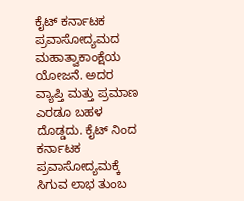ಕೈಟ್ ಕರ್ನಾಟಕ ಪ್ರವಾಸೋದ್ಯಮದ ಮಹಾತ್ವಾಕಾಂಕ್ಷೆಯ ಯೋಜನೆ. ಅದರ ವ್ಯಾಪ್ತಿ ಮತ್ತು ಪ್ರಮಾಣ ಎರಡೂ ಬಹಳ ದೊಡ್ಡದು. ಕೈಟ್ ನಿಂದ ಕರ್ನಾಟಕ ಪ್ರವಾಸೋದ್ಯಮಕ್ಕೆ ಸಿಗುವ ಲಾಭ ತುಂಬ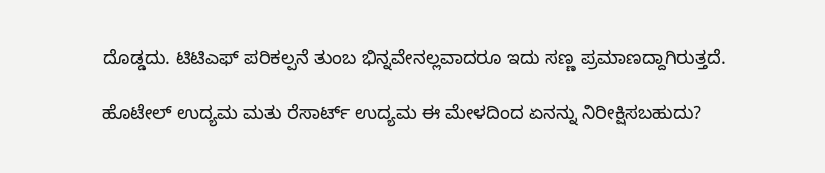ದೊಡ್ಡದು. ಟಿಟಿಎಫ್ ಪರಿಕಲ್ಪನೆ ತುಂಬ ಭಿನ್ನವೇನಲ್ಲವಾದರೂ ಇದು ಸಣ್ಣ ಪ್ರಮಾಣದ್ದಾಗಿರುತ್ತದೆ.

ಹೊಟೇಲ್ ಉದ್ಯಮ ಮತು ರೆಸಾರ್ಟ್ ಉದ್ಯಮ ಈ ಮೇಳದಿಂದ ಏನನ್ನು ನಿರೀಕ್ಷಿಸಬಹುದು?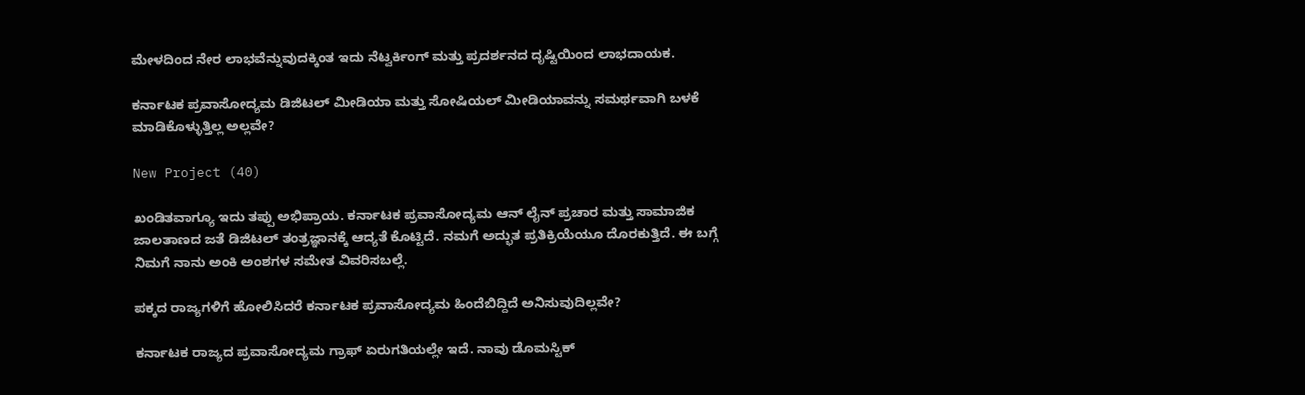ಮೇಳದಿಂದ ನೇರ ಲಾಭವೆನ್ನುವುದಕ್ಕಿಂತ ಇದು ನೆಟ್ವರ್ಕಿಂಗ್ ಮತ್ತು ಪ್ರದರ್ಶನದ ದೃಷ್ಟಿಯಿಂದ ಲಾಭದಾಯಕ.

ಕರ್ನಾಟಕ ಪ್ರವಾಸೋದ್ಯಮ ಡಿಜಿಟಲ್ ಮೀಡಿಯಾ ಮತ್ತು ಸೋಷಿಯಲ್ ಮೀಡಿಯಾವನ್ನು ಸಮರ್ಥವಾಗಿ ಬಳಕೆ ಮಾಡಿಕೊಳ್ಳುತ್ತಿಲ್ಲ ಅಲ್ಲವೇ?

New Project (40)

ಖಂಡಿತವಾಗ್ಯೂ ಇದು ತಪ್ಪು ಅಭಿಪ್ರಾಯ. ಕರ್ನಾಟಕ ಪ್ರವಾಸೋದ್ಯಮ ಆನ್ ಲೈನ್ ಪ್ರಚಾರ ಮತ್ತು ಸಾಮಾಜಿಕ ಜಾಲತಾಣದ ಜತೆ ಡಿಜಿಟಲ್ ತಂತ್ರಜ್ಞಾನಕ್ಕೆ ಆದ್ಯತೆ ಕೊಟ್ಟಿದೆ. ನಮಗೆ ಅದ್ಭುತ ಪ್ರತಿಕ್ರಿಯೆಯೂ ದೊರಕುತ್ತಿದೆ. ಈ ಬಗ್ಗೆ ನಿಮಗೆ ನಾನು ಅಂಕಿ ಅಂಶಗಳ ಸಮೇತ ವಿವರಿಸಬಲ್ಲೆ.

ಪಕ್ಕದ ರಾಜ್ಯಗಳಿಗೆ ಹೋಲಿಸಿದರೆ ಕರ್ನಾಟಕ ಪ್ರವಾಸೋದ್ಯಮ ಹಿಂದೆಬಿದ್ದಿದೆ ಅನಿಸುವುದಿಲ್ಲವೇ?

ಕರ್ನಾಟಕ ರಾಜ್ಯದ ಪ್ರವಾಸೋದ್ಯಮ ಗ್ರಾಫ್ ಏರುಗತಿಯಲ್ಲೇ ಇದೆ. ನಾವು ಡೊಮಸ್ಟಿಕ್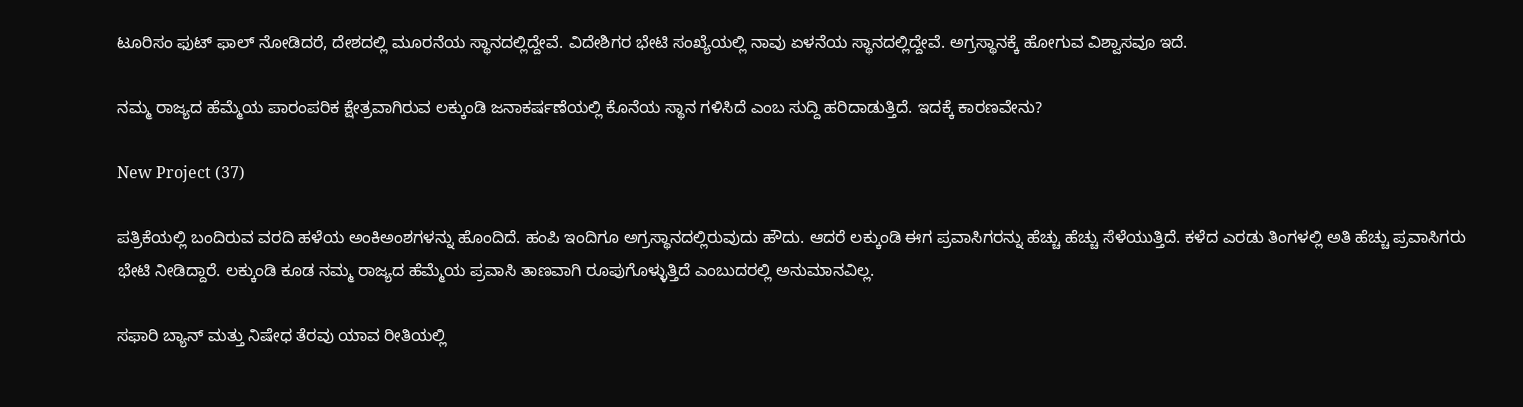ಟೂರಿಸಂ ಫುಟ್ ಫಾಲ್ ನೋಡಿದರೆ, ದೇಶದಲ್ಲಿ ಮೂರನೆಯ ಸ್ಥಾನದಲ್ಲಿದ್ದೇವೆ. ವಿದೇಶಿಗರ ಭೇಟಿ ಸಂಖ್ಯೆಯಲ್ಲಿ ನಾವು ಏಳನೆಯ ಸ್ಥಾನದಲ್ಲಿದ್ದೇವೆ. ಅಗ್ರಸ್ಥಾನಕ್ಕೆ ಹೋಗುವ ವಿಶ್ವಾಸವೂ ಇದೆ.

ನಮ್ಮ ರಾಜ್ಯದ ಹೆಮ್ಮೆಯ ಪಾರಂಪರಿಕ ಕ್ಷೇತ್ರವಾಗಿರುವ ಲಕ್ಕುಂಡಿ ಜನಾಕರ್ಷಣೆಯಲ್ಲಿ ಕೊನೆಯ ಸ್ಥಾನ ಗಳಿಸಿದೆ ಎಂಬ ಸುದ್ದಿ ಹರಿದಾಡುತ್ತಿದೆ. ಇದಕ್ಕೆ ಕಾರಣವೇನು?

New Project (37)

ಪತ್ರಿಕೆಯಲ್ಲಿ ಬಂದಿರುವ ವರದಿ ಹಳೆಯ ಅಂಕಿಅಂಶಗಳನ್ನು ಹೊಂದಿದೆ. ಹಂಪಿ ಇಂದಿಗೂ ಅಗ್ರಸ್ಥಾನದಲ್ಲಿರುವುದು ಹೌದು. ಆದರೆ ಲಕ್ಕುಂಡಿ ಈಗ ಪ್ರವಾಸಿಗರನ್ನು ಹೆಚ್ಚು ಹೆಚ್ಚು ಸೆಳೆಯುತ್ತಿದೆ. ಕಳೆದ ಎರಡು ತಿಂಗಳಲ್ಲಿ ಅತಿ ಹೆಚ್ಚು ಪ್ರವಾಸಿಗರು ಭೇಟಿ ನೀಡಿದ್ದಾರೆ. ಲಕ್ಕುಂಡಿ ಕೂಡ ನಮ್ಮ ರಾಜ್ಯದ ಹೆಮ್ಮೆಯ ಪ್ರವಾಸಿ ತಾಣವಾಗಿ ರೂಪುಗೊಳ್ಳುತ್ತಿದೆ ಎಂಬುದರಲ್ಲಿ ಅನುಮಾನವಿಲ್ಲ.

ಸಫಾರಿ ಬ್ಯಾನ್ ಮತ್ತು ನಿಷೇಧ ತೆರವು ಯಾವ ರೀತಿಯಲ್ಲಿ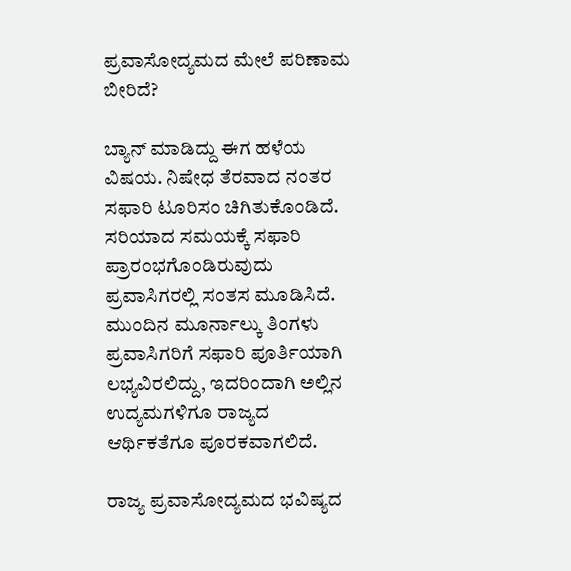ಪ್ರವಾಸೋದ್ಯಮದ ಮೇಲೆ ಪರಿಣಾಮ ಬೀರಿದೆ?

ಬ್ಯಾನ್ ಮಾಡಿದ್ದು ಈಗ ಹಳೆಯ ವಿಷಯ. ನಿಷೇಧ ತೆರವಾದ ನಂತರ ಸಫಾರಿ ಟೂರಿಸಂ ಚಿಗಿತುಕೊಂಡಿದೆ. ಸರಿಯಾದ ಸಮಯಕ್ಕೆ ಸಫಾರಿ ಪ್ರಾರಂಭಗೊಂಡಿರುವುದು ಪ್ರವಾಸಿಗರಲ್ಲಿ ಸಂತಸ ಮೂಡಿಸಿದೆ. ಮುಂದಿನ ಮೂರ್ನಾಲ್ಕು ತಿಂಗಳು ಪ್ರವಾಸಿಗರಿಗೆ ಸಫಾರಿ ಪೂರ್ತಿಯಾಗಿ ಲಭ್ಯವಿರಲಿದ್ದು, ಇದರಿಂದಾಗಿ ಅಲ್ಲಿನ ಉದ್ಯಮಗಳಿಗೂ ರಾಜ್ಯದ ಆರ್ಥಿಕತೆಗೂ ಪೂರಕವಾಗಲಿದೆ.

ರಾಜ್ಯ ಪ್ರವಾಸೋದ್ಯಮದ ಭವಿಷ್ಯದ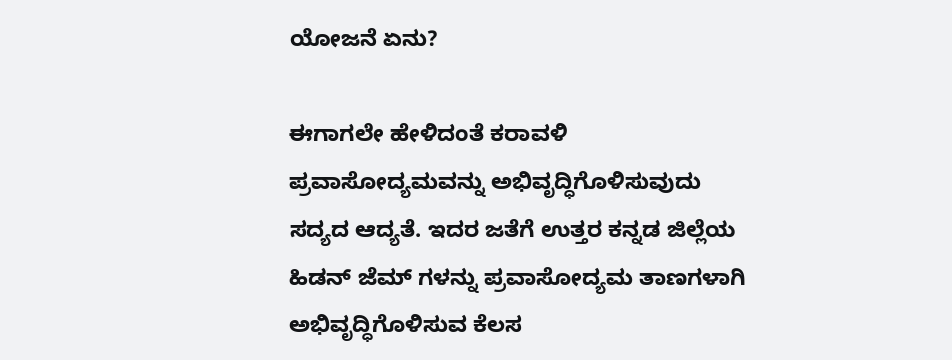ಯೋಜನೆ ಏನು?

ಈಗಾಗಲೇ ಹೇಳಿದಂತೆ ಕರಾವಳಿ ಪ್ರವಾಸೋದ್ಯಮವನ್ನು ಅಭಿವೃದ್ಧಿಗೊಳಿಸುವುದು ಸದ್ಯದ ಆದ್ಯತೆ. ಇದರ ಜತೆಗೆ ಉತ್ತರ ಕನ್ನಡ ಜಿಲ್ಲೆಯ ಹಿಡನ್ ಜೆಮ್ ಗಳನ್ನು ಪ್ರವಾಸೋದ್ಯಮ ತಾಣಗಳಾಗಿ ಅಭಿವೃದ್ಧಿಗೊಳಿಸುವ ಕೆಲಸ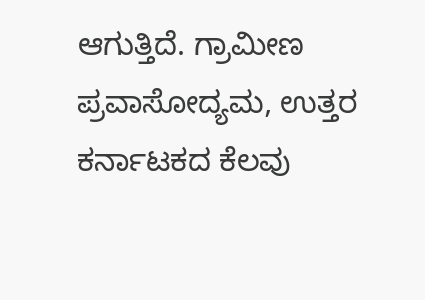ಆಗುತ್ತಿದೆ. ಗ್ರಾಮೀಣ ಪ್ರವಾಸೋದ್ಯಮ, ಉತ್ತರ ಕರ್ನಾಟಕದ ಕೆಲವು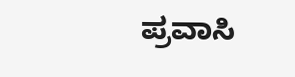ಪ್ರವಾಸಿ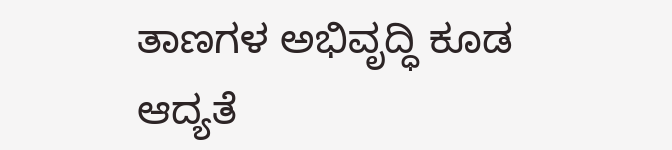ತಾಣಗಳ ಅಭಿವೃದ್ಧಿ ಕೂಡ ಆದ್ಯತೆ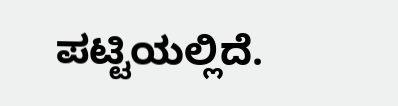ಪಟ್ಟಿಯಲ್ಲಿದೆ.